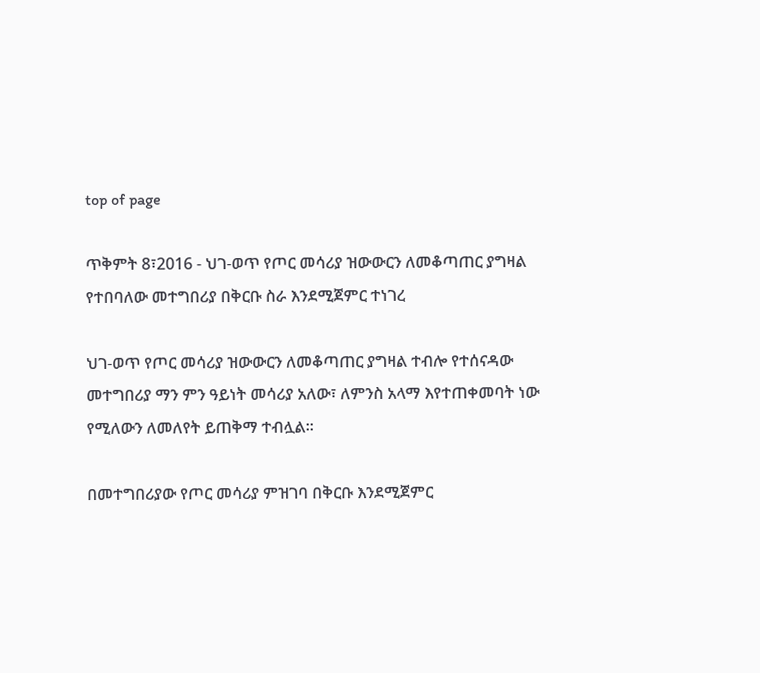top of page

ጥቅምት 8፣2016 - ህገ-ወጥ የጦር መሳሪያ ዝውውርን ለመቆጣጠር ያግዛል የተበባለው መተግበሪያ በቅርቡ ስራ እንደሚጀምር ተነገረ

ህገ-ወጥ የጦር መሳሪያ ዝውውርን ለመቆጣጠር ያግዛል ተብሎ የተሰናዳው መተግበሪያ ማን ምን ዓይነት መሳሪያ አለው፣ ለምንስ አላማ እየተጠቀመባት ነው የሚለውን ለመለየት ይጠቅማ ተብሏል፡፡

በመተግበሪያው የጦር መሳሪያ ምዝገባ በቅርቡ እንደሚጀምር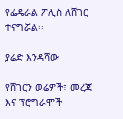የፌዴራል ፖሊስ ለሸገር ተናግሯል፡፡

ያሬድ እንዳሻው

የሸገርን ወሬዎች፣ መረጃ እና ፕሮግራሞች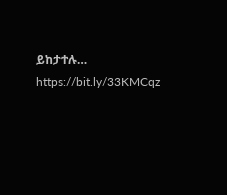ይከታተሉ… https://bit.ly/33KMCqz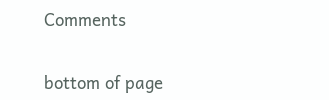Comments


bottom of page